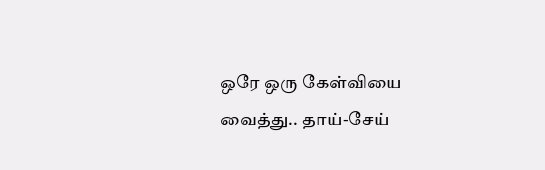ஒரே ஒரு கேள்வியை வைத்து.. தாய்-சேய்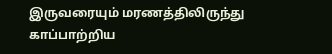இருவரையும் மரணத்திலிருந்து காப்பாற்றிய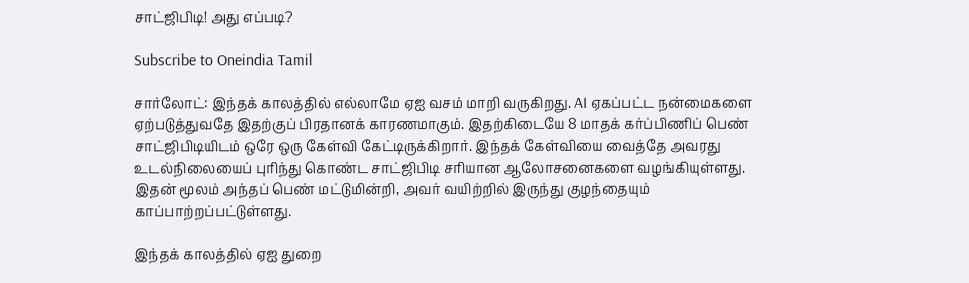சாட்ஜிபிடி! அது எப்படி?

Subscribe to Oneindia Tamil

சார்லோட்: இந்தக் காலத்தில் எல்லாமே ஏஐ வசம் மாறி வருகிறது. AI ஏகப்பட்ட நன்மைகளை ஏற்படுத்துவதே இதற்குப் பிரதானக் காரணமாகும். இதற்கிடையே 8 மாதக் கர்ப்பிணிப் பெண் சாட்ஜிபிடியிடம் ஒரே ஒரு கேள்வி கேட்டிருக்கிறார். இந்தக் கேள்வியை வைத்தே அவரது உடல்நிலையைப் புரிந்து கொண்ட சாட்ஜிபிடி சரியான ஆலோசனைகளை வழங்கியுள்ளது. இதன் மூலம் அந்தப் பெண் மட்டுமின்றி, அவர் வயிற்றில் இருந்து குழந்தையும் காப்பாற்றப்பட்டுள்ளது.

இந்தக் காலத்தில் ஏஐ துறை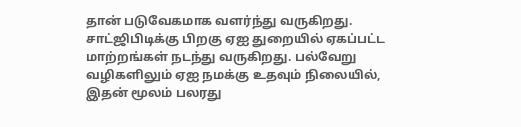தான் படுவேகமாக வளர்ந்து வருகிறது. சாட்ஜிபிடிக்கு பிறகு ஏஐ துறையில் ஏகப்பட்ட மாற்றங்கள் நடந்து வருகிறது. பல்வேறு வழிகளிலும் ஏஐ நமக்கு உதவும் நிலையில், இதன் மூலம் பலரது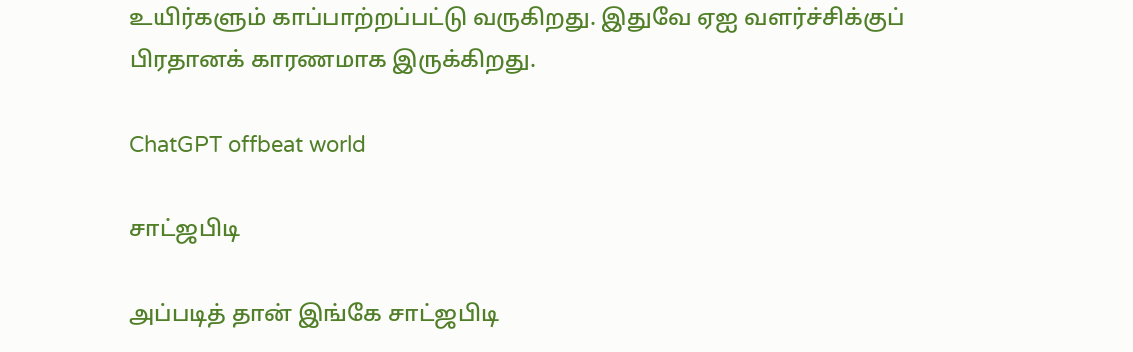உயிர்களும் காப்பாற்றப்பட்டு வருகிறது. இதுவே ஏஐ வளர்ச்சிக்குப் பிரதானக் காரணமாக இருக்கிறது.

ChatGPT offbeat world

சாட்ஜபிடி

அப்படித் தான் இங்கே சாட்ஜபிடி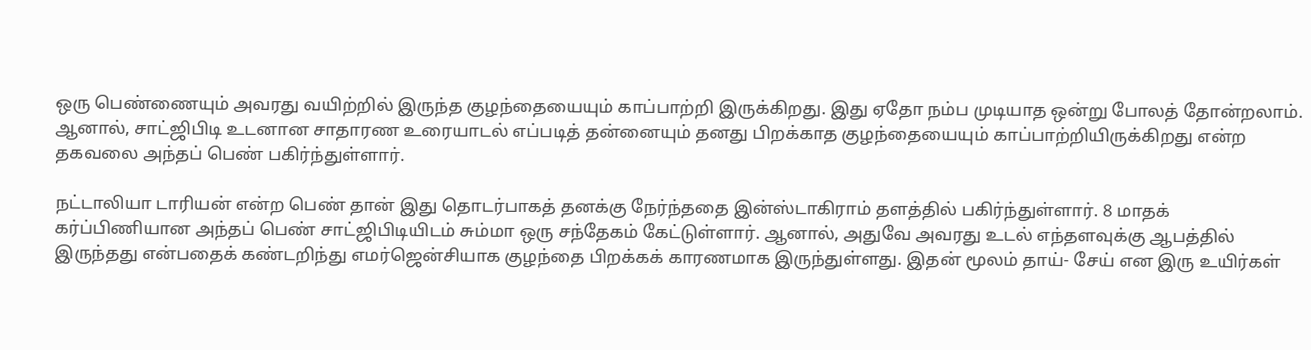ஒரு பெண்ணையும் அவரது வயிற்றில் இருந்த குழந்தையையும் காப்பாற்றி இருக்கிறது. இது ஏதோ நம்ப முடியாத ஒன்று போலத் தோன்றலாம். ஆனால், சாட்ஜிபிடி உடனான சாதாரண உரையாடல் எப்படித் தன்னையும் தனது பிறக்காத குழந்தையையும் காப்பாற்றியிருக்கிறது என்ற தகவலை அந்தப் பெண் பகிர்ந்துள்ளார்.

நட்டாலியா டாரியன் என்ற பெண் தான் இது தொடர்பாகத் தனக்கு நேர்ந்ததை இன்ஸ்டாகிராம் தளத்தில் பகிர்ந்துள்ளார். 8 மாதக் கர்ப்பிணியான அந்தப் பெண் சாட்ஜிபிடியிடம் சும்மா ஒரு சந்தேகம் கேட்டுள்ளார். ஆனால், அதுவே அவரது உடல் எந்தளவுக்கு ஆபத்தில் இருந்தது என்பதைக் கண்டறிந்து எமர்ஜென்சியாக குழந்தை பிறக்கக் காரணமாக இருந்துள்ளது. இதன் மூலம் தாய்- சேய் என இரு உயிர்கள்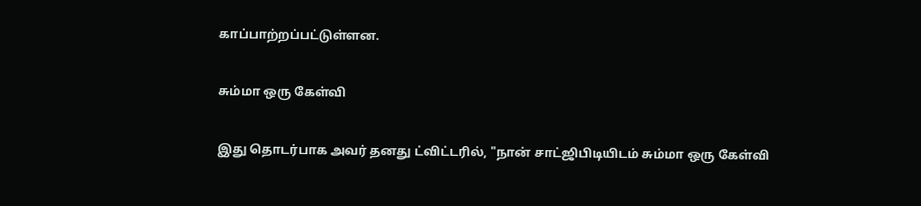காப்பாற்றப்பட்டுள்ளன.

சும்மா ஒரு கேள்வி

இது தொடர்பாக அவர் தனது ட்விட்டரில், "நான் சாட்ஜிபிடியிடம் சும்மா ஒரு கேள்வி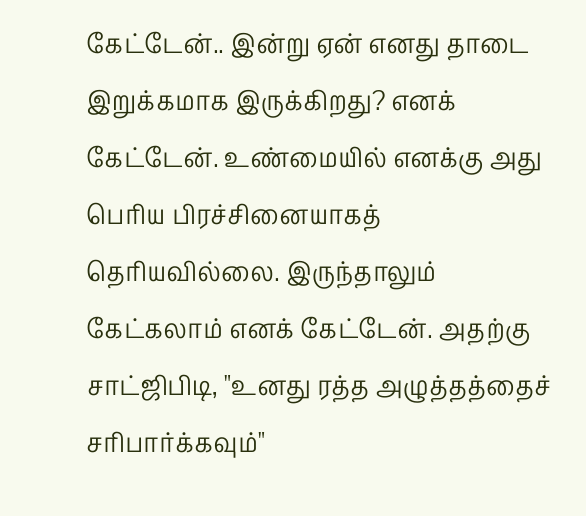கேட்டேன்.. இன்று ஏன் எனது தாடை இறுக்கமாக இருக்கிறது? எனக் கேட்டேன். உண்மையில் எனக்கு அது பெரிய பிரச்சினையாகத் தெரியவில்லை. இருந்தாலும் கேட்கலாம் எனக் கேட்டேன். அதற்கு சாட்ஜிபிடி, "உனது ரத்த அழுத்தத்தைச் சரிபார்க்கவும்"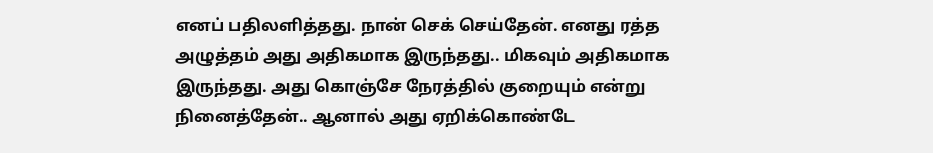எனப் பதிலளித்தது. நான் செக் செய்தேன். எனது ரத்த அழுத்தம் அது அதிகமாக இருந்தது.. மிகவும் அதிகமாக இருந்தது. அது கொஞ்சே நேரத்தில் குறையும் என்று நினைத்தேன்.. ஆனால் அது ஏறிக்கொண்டே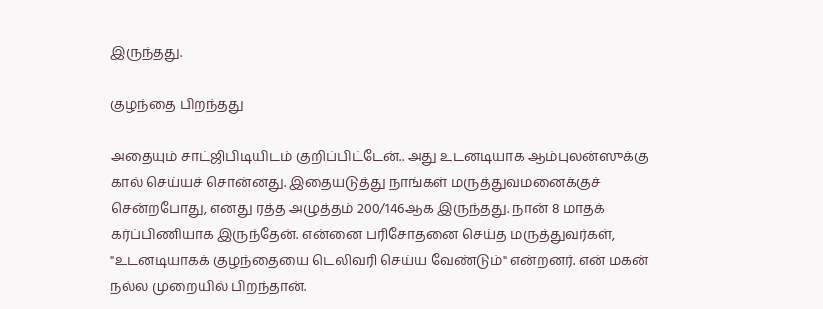இருந்தது.

குழந்தை பிறந்தது

அதையும் சாட்ஜிபிடியிடம் குறிப்பிட்டேன்.. அது உடனடியாக ஆம்புலன்ஸுக்கு கால் செய்யச் சொன்னது. இதையடுத்து நாங்கள் மருத்துவமனைக்குச் சென்றபோது, எனது ரத்த அழுத்தம் 200/146ஆக இருந்தது. நான் 8 மாதக் கர்ப்பிணியாக இருந்தேன். என்னை பரிசோதனை செய்த மருத்துவர்கள், "உடனடியாகக் குழந்தையை டெலிவரி செய்ய வேண்டும்" என்றனர். என் மகன் நல்ல முறையில் பிறந்தான்.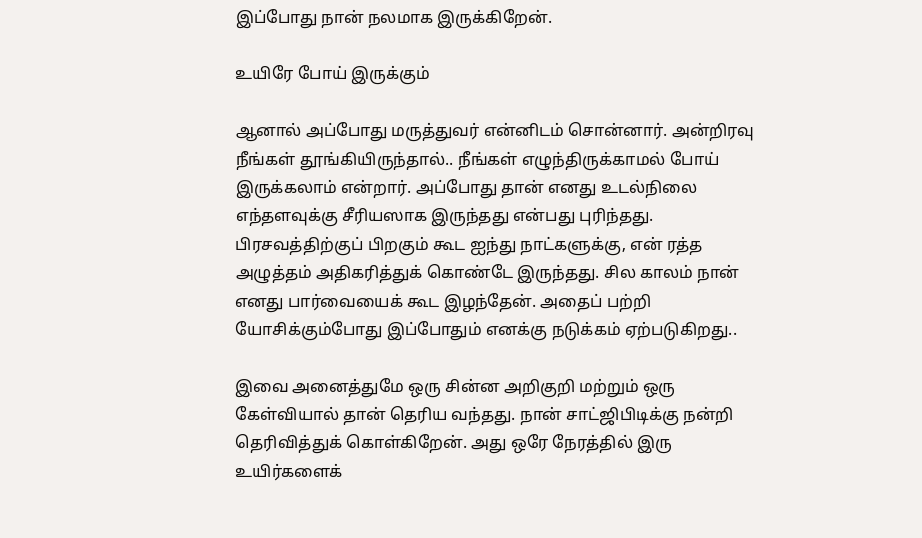இப்போது நான் நலமாக இருக்கிறேன்.

உயிரே போய் இருக்கும்

ஆனால் அப்போது மருத்துவர் என்னிடம் சொன்னார். அன்றிரவு நீங்கள் தூங்கியிருந்தால்.. நீங்கள் எழுந்திருக்காமல் போய் இருக்கலாம் என்றார். அப்போது தான் எனது உடல்நிலை எந்தளவுக்கு சீரியஸாக இருந்தது என்பது புரிந்தது. பிரசவத்திற்குப் பிறகும் கூட ஐந்து நாட்களுக்கு, என் ரத்த அழுத்தம் அதிகரித்துக் கொண்டே இருந்தது. சில காலம் நான் எனது பார்வையைக் கூட இழந்தேன். அதைப் பற்றி யோசிக்கும்போது இப்போதும் எனக்கு நடுக்கம் ஏற்படுகிறது..

இவை அனைத்துமே ஒரு சின்ன அறிகுறி மற்றும் ஒரு கேள்வியால் தான் தெரிய வந்தது. நான் சாட்ஜிபிடிக்கு நன்றி தெரிவித்துக் கொள்கிறேன். அது ஒரே நேரத்தில் இரு உயிர்களைக்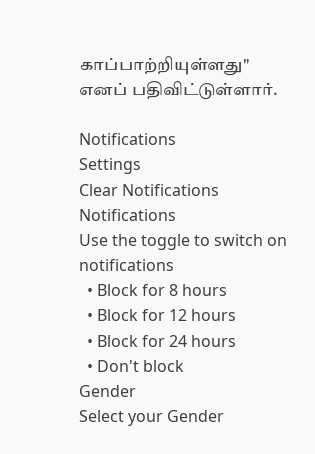காப்பாற்றியுள்ளது" எனப் பதிவிட்டுள்ளார்.

Notifications
Settings
Clear Notifications
Notifications
Use the toggle to switch on notifications
  • Block for 8 hours
  • Block for 12 hours
  • Block for 24 hours
  • Don't block
Gender
Select your Gender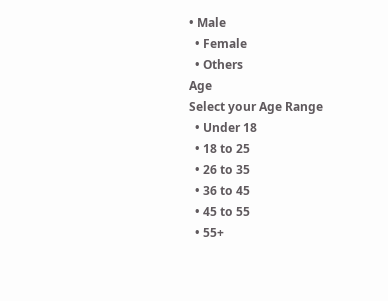• Male
  • Female
  • Others
Age
Select your Age Range
  • Under 18
  • 18 to 25
  • 26 to 35
  • 36 to 45
  • 45 to 55
  • 55+